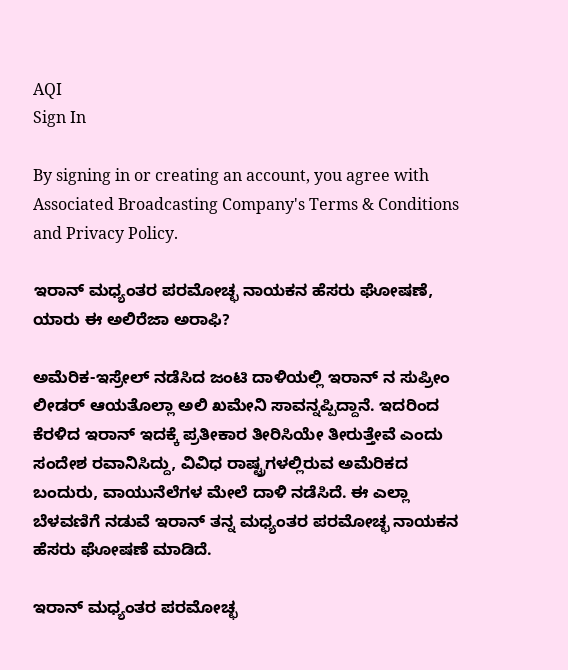AQI
Sign In

By signing in or creating an account, you agree with Associated Broadcasting Company's Terms & Conditions and Privacy Policy.

ಇರಾನ್ ಮಧ್ಯಂತರ ಪರಮೋಚ್ಛ ನಾಯಕನ ಹೆಸರು ಘೋಷಣೆ, ಯಾರು ಈ ಅಲಿರೆಜಾ ಅರಾಫಿ?

ಅಮೆರಿಕ-ಇಸ್ರೇಲ್‌ ನಡೆಸಿದ ಜಂಟಿ ದಾಳಿಯಲ್ಲಿ ಇರಾನ್‌ ನ ಸುಪ್ರೀಂ ಲೀಡರ್‌ ಆಯತೊಲ್ಲಾ ಅಲಿ ಖಮೇನಿ ಸಾವನ್ನಪ್ಪಿದ್ದಾನೆ. ಇದರಿಂದ ಕೆರಳಿದ ಇರಾನ್ ಇದಕ್ಕೆ ಪ್ರತೀಕಾರ ತೀರಿಸಿಯೇ ತೀರುತ್ತೇವೆ ಎಂದು ಸಂದೇಶ ರವಾನಿಸಿದ್ದು, ವಿವಿಧ ರಾಷ್ಟ್ರಗಳಲ್ಲಿರುವ ಅಮೆರಿಕದ ಬಂದುರು, ವಾಯುನೆಲೆಗಳ ಮೇಲೆ ದಾಳಿ ನಡೆಸಿದೆ. ಈ ಎಲ್ಲಾ ಬೆಳವಣಿಗೆ ನಡುವೆ ಇರಾನ್ ತನ್ನ ಮಧ್ಯಂತರ ಪರಮೋಚ್ಛ ನಾಯಕನ ಹೆಸರು ಘೋಷಣೆ ಮಾಡಿದೆ.

ಇರಾನ್ ಮಧ್ಯಂತರ ಪರಮೋಚ್ಛ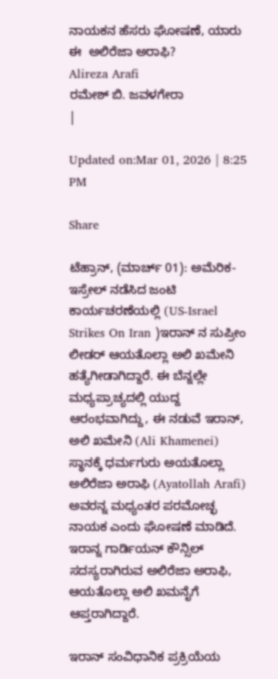ನಾಯಕನ ಹೆಸರು ಘೋಷಣೆ, ಯಾರು ಈ  ಅಲಿರೆಜಾ ಅರಾಫಿ?
Alireza Arafi
ರಮೇಶ್ ಬಿ. ಜವಳಗೇರಾ
|

Updated on:Mar 01, 2026 | 8:25 PM

Share

ಟೆಹ್ರಾನ್, (ಮಾರ್ಚ್ 01): ಅಮೆರಿಕ-ಇಸ್ರೇಲ್‌ ನಡೆಸಿದ ಜಂಟಿ ಕಾರ್ಯಚರಣೆಯಲ್ಲಿ (US-Israel Strikes On Iran )ಇರಾನ್‌ ನ ಸುಪ್ರೀಂ ಲೀಡರ್‌ ಆಯತೊಲ್ಲಾ ಅಲಿ ಖಮೇನಿ ಹತ್ಯೆಗೀಡಾಗಿದ್ದಾರೆ. ಈ ಬೆನ್ನಲ್ಲೇ ಮಧ್ಯಪ್ರಾಚ್ಯದಲ್ಲಿ ಯುದ್ದ ಆರಂಭವಾಗಿದ್ದು, ಈ ನಡುವೆ ಇರಾನ್, ಅಲಿ ಖಮೇನಿ (Ali Khamenei) ಸ್ಥಾನಕ್ಕೆ ಧರ್ಮಗುರು ಅಯತೊಲ್ಲಾ ಅಲಿರೆಜಾ ಅರಾಫಿ (Ayatollah Arafi) ಅವರನ್ನ ಮಧ್ಯಂತರ ಪರಮೋಚ್ಛ ನಾಯಕ ಎಂದು ಘೋಷಣೆ ಮಾಡಿದೆ. ಇರಾನ್ನ ಗಾರ್ಡಿಯನ್ ಕೌನ್ಸಿಲ್ ಸದಸ್ಯರಾಗಿರುವ ಅಲಿರೆಜಾ ಅರಾಫಿ, ಆಯತೊಲ್ಲಾ ಅಲಿ ಖಮನೈಗೆ ಆಪ್ತರಾಗಿದ್ದಾರೆ.

ಇರಾನ್‌ ಸಂವಿಧಾನಿಕ ಪ್ರಕ್ರಿಯೆಯ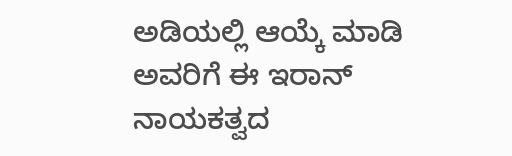ಅಡಿಯಲ್ಲಿ ಆಯ್ಕೆ ಮಾಡಿ ಅವರಿಗೆ ಈ ಇರಾನ್‌ ನಾಯಕತ್ವದ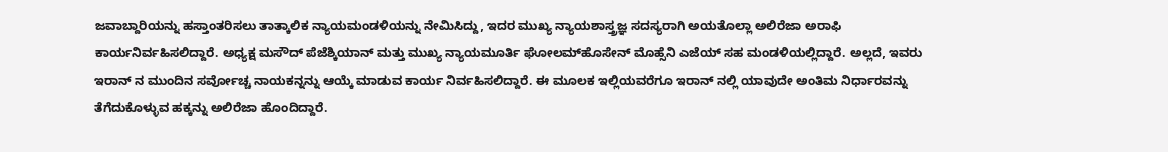ಜವಾಬ್ದಾರಿಯನ್ನು ಹಸ್ತಾಂತರಿಸಲು ತಾತ್ಕಾಲಿಕ ನ್ಯಾಯಮಂಡಳಿಯನ್ನು ನೇಮಿಸಿದ್ದು, ಇದರ ಮುಖ್ಯ ನ್ಯಾಯಶಾಸ್ತ್ರಜ್ಞ ಸದಸ್ಯರಾಗಿ ಅಯತೊಲ್ಲಾ ಅಲಿರೆಜಾ ಅರಾಫಿ ಕಾರ್ಯನಿರ್ವಹಿಸಲಿದ್ದಾರೆ. ಅಧ್ಯಕ್ಷ ಮಸೌದ್ ಪೆಜೆಶ್ಕಿಯಾನ್ ಮತ್ತು ಮುಖ್ಯ ನ್ಯಾಯಮೂರ್ತಿ ಘೋಲಮ್‌ಹೊಸೇನ್ ಮೊಹ್ಸೆನಿ ಎಜೆಯ್ ಸಹ ಮಂಡಳಿಯಲ್ಲಿದ್ದಾರೆ. ಅಲ್ಲದೆ, ಇವರು ಇರಾನ್‌ ನ ಮುಂದಿನ ಸರ್ವೋಚ್ಚ ನಾಯಕನ್ನನ್ನು ಆಯ್ಕೆ ಮಾಡುವ ಕಾರ್ಯ ನಿರ್ವಹಿಸಲಿದ್ದಾರೆ. ಈ ಮೂಲಕ ಇಲ್ಲಿಯವರೆಗೂ ಇರಾನ್‌ ನಲ್ಲಿ ಯಾವುದೇ ಅಂತಿಮ ನಿರ್ಧಾರವನ್ನು ತೆಗೆದುಕೊಳ್ಳುವ ಹಕ್ಕನ್ನು ಅಲಿರೆಜಾ ಹೊಂದಿದ್ದಾರೆ.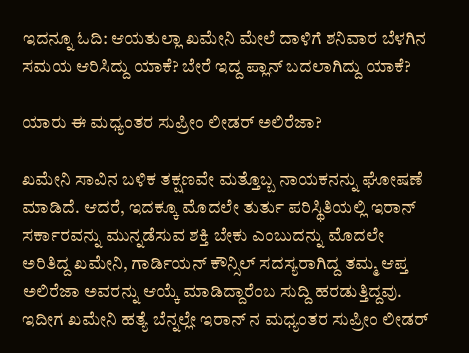ಇದನ್ನೂ ಓದಿ: ಆಯತುಲ್ಲಾ ಖಮೇನಿ ಮೇಲೆ ದಾಳಿಗೆ ಶನಿವಾರ ಬೆಳಗಿನ ಸಮಯ ಆರಿಸಿದ್ದು ಯಾಕೆ? ಬೇರೆ ಇದ್ದ ಪ್ಲಾನ್ ಬದಲಾಗಿದ್ದು ಯಾಕೆ?

ಯಾರು ಈ ಮಧ್ಯಂತರ ಸುಪ್ರೀಂ ಲೀಡರ್‌ ಅಲಿರೆಜಾ?

ಖಮೇನಿ ಸಾವಿನ ಬಳಿಕ ತಕ್ಷಣವೇ ಮತ್ತೊಬ್ಬ ನಾಯಕನನ್ನು ಘೋಷಣೆ ಮಾಡಿದೆ. ಆದರೆ, ಇದಕ್ಕೂ ಮೊದಲೇ ತುರ್ತು ಪರಿಸ್ಥಿತಿಯಲ್ಲಿ ಇರಾನ್‌ ಸರ್ಕಾರವನ್ನು ಮುನ್ನಡೆಸುವ ಶಕ್ತಿ ಬೇಕು ಎಂಬುದನ್ನು ಮೊದಲೇ ಅರಿತಿದ್ದ ಖಮೇನಿ, ಗಾರ್ಡಿಯನ್ ಕೌನ್ಸಿಲ್ ಸದಸ್ಯರಾಗಿದ್ದ ತಮ್ಮ ಆಪ್ತ ಅಲಿರೆಜಾ ಅವರನ್ನು ಆಯ್ಕೆ ಮಾಡಿದ್ದಾರೆಂಬ ಸುದ್ದಿ ಹರಡುತ್ತಿದ್ದವು. ಇದೀಗ ಖಮೇನಿ ಹತ್ಯೆ ಬೆನ್ನಲ್ಲೇ ಇರಾನ್‌ ನ ಮಧ್ಯಂತರ ಸುಪ್ರೀಂ ಲೀಡರ್‌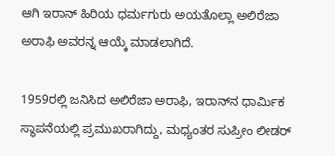ಆಗಿ ಇರಾನ್‌ ಹಿರಿಯ ಧರ್ಮಗುರು ಅಯತೊಲ್ಲಾ ಅಲಿರೆಜಾ ಅರಾಫಿ ಅವರನ್ನ ಆಯ್ಕೆ ಮಾಡಲಾಗಿದೆ.

1959ರಲ್ಲಿ ಜನಿಸಿದ ಅಲಿರೆಜಾ ಅರಾಫಿ, ಇರಾನ್‌ನ ಧಾರ್ಮಿಕ ಸ್ಥಾಪನೆಯಲ್ಲಿ ಪ್ರಮುಖರಾಗಿದ್ದು, ಮಧ್ಯಂತರ ಸುಪ್ರೀಂ ಲೀಡರ್‌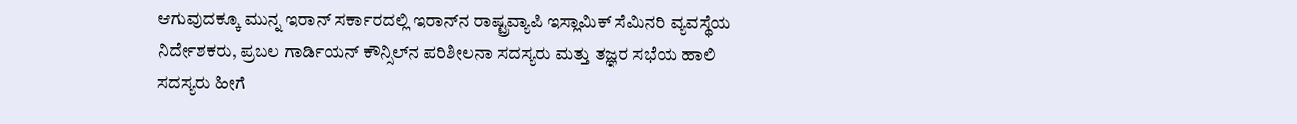ಆಗುವುದಕ್ಕೂ ಮುನ್ನ ಇರಾನ್‌ ಸರ್ಕಾರದಲ್ಲಿ ಇರಾನ್‌ನ ರಾಷ್ಟ್ರವ್ಯಾಪಿ ಇಸ್ಲಾಮಿಕ್ ಸೆಮಿನರಿ ವ್ಯವಸ್ಥೆಯ ನಿರ್ದೇಶಕರು, ಪ್ರಬಲ ಗಾರ್ಡಿಯನ್ ಕೌನ್ಸಿಲ್‌ನ ಪರಿಶೀಲನಾ ಸದಸ್ಯರು ಮತ್ತು ತಜ್ಞರ ಸಭೆಯ ಹಾಲಿ ಸದಸ್ಯರು ಹೀಗೆ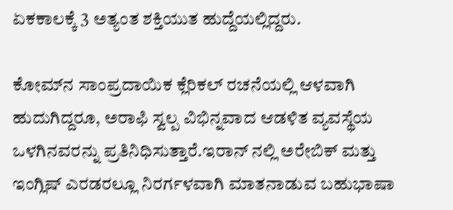ಏಕಕಾಲಕ್ಕೆ 3 ಅತ್ಯಂತ ಶಕ್ತಿಯುತ ಹುದ್ದೆಯಲ್ಲಿದ್ದರು.

ಕೋಮ್‌ನ ಸಾಂಪ್ರದಾಯಿಕ ಕ್ಲೆರಿಕಲ್ ರಚನೆಯಲ್ಲಿ ಆಳವಾಗಿ ಹುದುಗಿದ್ದರೂ, ಅರಾಫಿ ಸ್ವಲ್ಪ ವಿಭಿನ್ನವಾದ ಆಡಳಿತ ವ್ಯವಸ್ಥೆಯ ಒಳಗಿನವರನ್ನು ಪ್ರತಿನಿಧಿಸುತ್ತಾರೆ.ಇರಾನ್‌ ನಲ್ಲಿ ಅರೇಬಿಕ್ ಮತ್ತು ಇಂಗ್ಲಿಷ್ ಎರಡರಲ್ಲೂ ನಿರರ್ಗಳವಾಗಿ ಮಾತನಾಡುವ ಬಹುಭಾಷಾ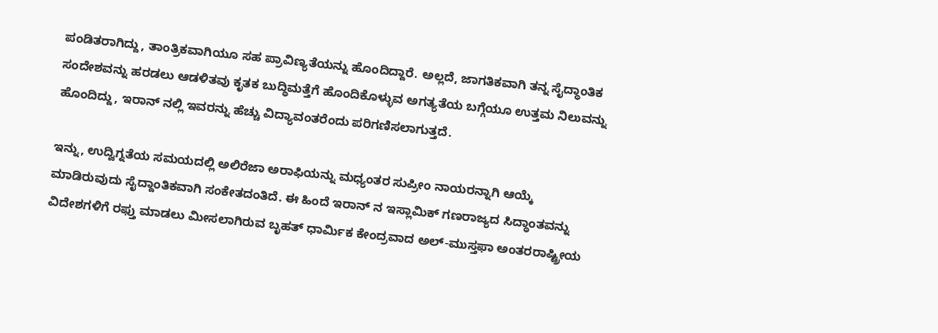ಪಂಡಿತರಾಗಿದ್ದು, ತಾಂತ್ರಿಕವಾಗಿಯೂ ಸಹ ಪ್ರಾವಿಣ್ಯತೆಯನ್ನು ಹೊಂದಿದ್ದಾರೆ. ಅಲ್ಲದೆ, ಜಾಗತಿಕವಾಗಿ ತನ್ನ ಸೈದ್ಧಾಂತಿಕ ಸಂದೇಶವನ್ನು ಹರಡಲು ಆಡಳಿತವು ಕೃತಕ ಬುದ್ಧಿಮತ್ತೆಗೆ ಹೊಂದಿಕೊಳ್ಳುವ ಅಗತ್ಯತೆಯ ಬಗ್ಗೆಯೂ ಉತ್ತಮ ನಿಲುವನ್ನು ಹೊಂದಿದ್ದು, ಇರಾನ್‌ ನಲ್ಲಿ ಇವರನ್ನು ಹೆಚ್ಚು ವಿದ್ಯಾವಂತರೆಂದು ಪರಿಗಣಿಸಲಾಗುತ್ತದೆ.

ಇನ್ನು, ಉದ್ವಿಗ್ನತೆಯ ಸಮಯದಲ್ಲಿ ಅಲಿರೆಜಾ ಅರಾಫಿಯನ್ನು ಮಧ್ಯಂತರ ಸುಪ್ರೀಂ ನಾಯರನ್ನಾಗಿ ಆಯ್ಕೆ ಮಾಡಿರುವುದು ಸೈದ್ದಾಂತಿಕವಾಗಿ ಸಂಕೇತದಂತಿದೆ. ಈ ಹಿಂದೆ ಇರಾನ್‌ ನ ಇಸ್ಲಾಮಿಕ್‌ ಗಣರಾಜ್ಯದ ಸಿದ್ಧಾಂತವನ್ನು ವಿದೇಶಗಳಿಗೆ ರಫ್ತು ಮಾಡಲು ಮೀಸಲಾಗಿರುವ ಬೃಹತ್ ಧಾರ್ಮಿಕ ಕೇಂದ್ರವಾದ ಅಲ್-ಮುಸ್ತಫಾ ಅಂತರರಾಷ್ಟ್ರೀಯ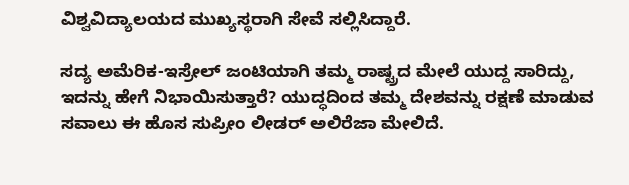ವಿಶ್ವವಿದ್ಯಾಲಯದ ಮುಖ್ಯಸ್ಥರಾಗಿ ಸೇವೆ ಸಲ್ಲಿಸಿದ್ದಾರೆ.

ಸದ್ಯ ಅಮೆರಿಕ-ಇಸ್ರೇಲ್‌ ಜಂಟಿಯಾಗಿ ತಮ್ಮ ರಾಷ್ಟ್ರದ ಮೇಲೆ ಯುದ್ದ ಸಾರಿದ್ದು, ಇದನ್ನು ಹೇಗೆ ನಿಭಾಯಿಸುತ್ತಾರೆ? ಯುದ್ಧದಿಂದ ತಮ್ಮ ದೇಶವನ್ನು ರಕ್ಷಣೆ ಮಾಡುವ ಸವಾಲು ಈ ಹೊಸ ಸುಪ್ರೀಂ ಲೀಡರ್‌ ಅಲಿರೆಜಾ ಮೇಲಿದೆ.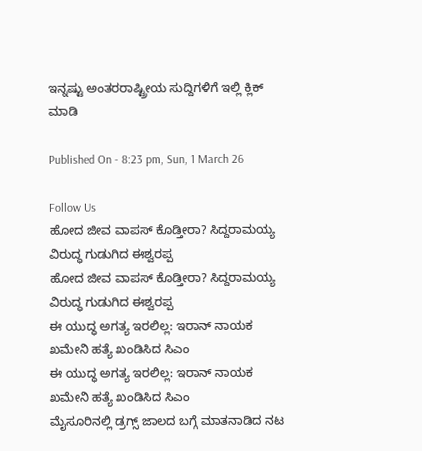ಇನ್ನಷ್ಟು ಅಂತರರಾಷ್ಟ್ರೀಯ ಸುದ್ದಿಗಳಿಗೆ ಇಲ್ಲಿ ಕ್ಲಿಕ್ ಮಾಡಿ

Published On - 8:23 pm, Sun, 1 March 26

Follow Us
ಹೋದ ಜೀವ ವಾಪಸ್‌ ಕೊಡ್ತೀರಾ? ಸಿದ್ದರಾಮಯ್ಯ ವಿರುದ್ಧ ಗುಡುಗಿದ ಈಶ್ವರಪ್ಪ
ಹೋದ ಜೀವ ವಾಪಸ್‌ ಕೊಡ್ತೀರಾ? ಸಿದ್ದರಾಮಯ್ಯ ವಿರುದ್ಧ ಗುಡುಗಿದ ಈಶ್ವರಪ್ಪ
ಈ ಯುದ್ಧ ಅಗತ್ಯ ಇರಲಿಲ್ಲ: ಇರಾನ್ ನಾಯಕ ಖಮೇನಿ ಹತ್ಯೆ ಖಂಡಿಸಿದ ಸಿಎಂ
ಈ ಯುದ್ಧ ಅಗತ್ಯ ಇರಲಿಲ್ಲ: ಇರಾನ್ ನಾಯಕ ಖಮೇನಿ ಹತ್ಯೆ ಖಂಡಿಸಿದ ಸಿಎಂ
ಮೈಸೂರಿನಲ್ಲಿ ಡ್ರಗ್ಸ್ ಜಾಲದ ಬಗ್ಗೆ ಮಾತನಾಡಿದ ನಟ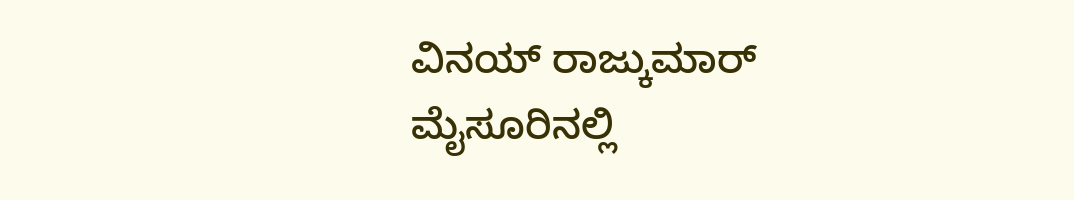ವಿನಯ್ ರಾಜ್ಕುಮಾರ್
ಮೈಸೂರಿನಲ್ಲಿ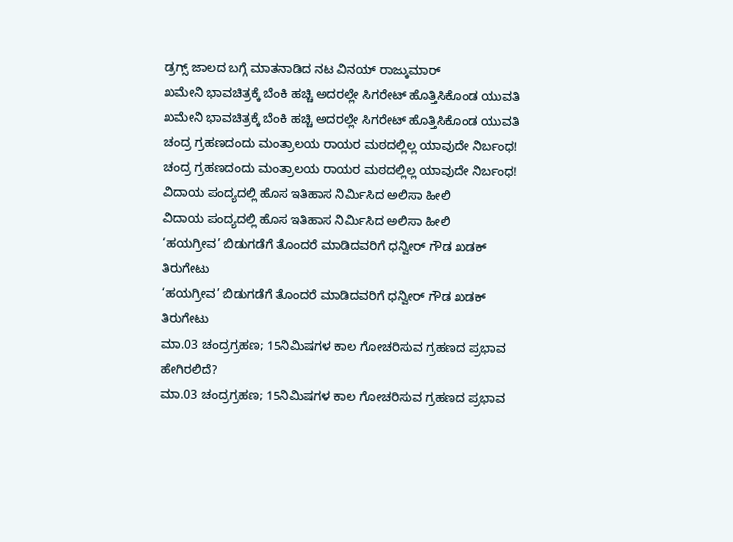ಡ್ರಗ್ಸ್ ಜಾಲದ ಬಗ್ಗೆ ಮಾತನಾಡಿದ ನಟ ವಿನಯ್ ರಾಜ್ಕುಮಾರ್
ಖಮೇನಿ ಭಾವಚಿತ್ರಕ್ಕೆ ಬೆಂಕಿ ಹಚ್ಚಿ ಅದರಲ್ಲೇ ಸಿಗರೇಟ್ ಹೊತ್ತಿಸಿಕೊಂಡ ಯುವತಿ
ಖಮೇನಿ ಭಾವಚಿತ್ರಕ್ಕೆ ಬೆಂಕಿ ಹಚ್ಚಿ ಅದರಲ್ಲೇ ಸಿಗರೇಟ್ ಹೊತ್ತಿಸಿಕೊಂಡ ಯುವತಿ
ಚಂದ್ರ ಗ್ರಹಣದಂದು ಮಂತ್ರಾಲಯ ರಾಯರ ಮಠದಲ್ಲಿಲ್ಲ ಯಾವುದೇ ನಿರ್ಬಂಧ!
ಚಂದ್ರ ಗ್ರಹಣದಂದು ಮಂತ್ರಾಲಯ ರಾಯರ ಮಠದಲ್ಲಿಲ್ಲ ಯಾವುದೇ ನಿರ್ಬಂಧ!
ವಿದಾಯ ಪಂದ್ಯದಲ್ಲಿ ಹೊಸ ಇತಿಹಾಸ ನಿರ್ಮಿಸಿದ ಅಲಿಸಾ ಹೀಲಿ
ವಿದಾಯ ಪಂದ್ಯದಲ್ಲಿ ಹೊಸ ಇತಿಹಾಸ ನಿರ್ಮಿಸಿದ ಅಲಿಸಾ ಹೀಲಿ
‘ಹಯಗ್ರೀವ’ ಬಿಡುಗಡೆಗೆ ತೊಂದರೆ ಮಾಡಿದವರಿಗೆ ಧನ್ವೀರ್ ಗೌಡ ಖಡಕ್ ತಿರುಗೇಟು
‘ಹಯಗ್ರೀವ’ ಬಿಡುಗಡೆಗೆ ತೊಂದರೆ ಮಾಡಿದವರಿಗೆ ಧನ್ವೀರ್ ಗೌಡ ಖಡಕ್ ತಿರುಗೇಟು
ಮಾ.03 ಚಂದ್ರಗ್ರಹಣ; 15ನಿಮಿಷಗಳ ಕಾಲ ಗೋಚರಿಸುವ ಗ್ರಹಣದ ಪ್ರಭಾವ ಹೇಗಿರಲಿದೆ?
ಮಾ.03 ಚಂದ್ರಗ್ರಹಣ; 15ನಿಮಿಷಗಳ ಕಾಲ ಗೋಚರಿಸುವ ಗ್ರಹಣದ ಪ್ರಭಾವ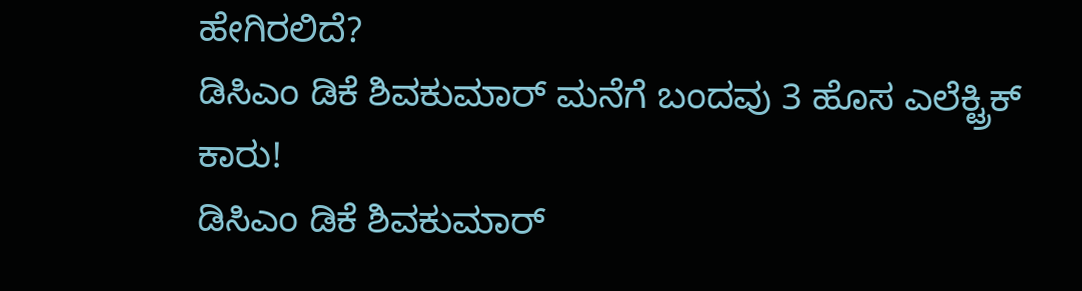ಹೇಗಿರಲಿದೆ?
ಡಿಸಿಎಂ ಡಿಕೆ ಶಿವಕುಮಾರ್ ಮನೆಗೆ ಬಂದವು 3 ಹೊಸ ಎಲೆಕ್ಟ್ರಿಕ್ ಕಾರು!
ಡಿಸಿಎಂ ಡಿಕೆ ಶಿವಕುಮಾರ್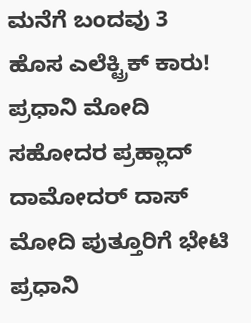ಮನೆಗೆ ಬಂದವು 3 ಹೊಸ ಎಲೆಕ್ಟ್ರಿಕ್ ಕಾರು!
ಪ್ರಧಾನಿ ಮೋದಿ ಸಹೋದರ ಪ್ರಹ್ಲಾದ್ ದಾಮೋದರ್ ದಾಸ್ ಮೋದಿ ಪುತ್ತೂರಿಗೆ ಭೇಟಿ
ಪ್ರಧಾನಿ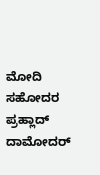ಮೋದಿ ಸಹೋದರ ಪ್ರಹ್ಲಾದ್ ದಾಮೋದರ್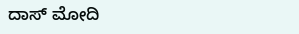ದಾಸ್ ಮೋದಿ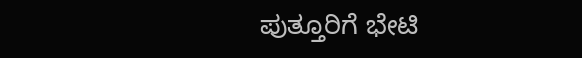ಪುತ್ತೂರಿಗೆ ಭೇಟಿ